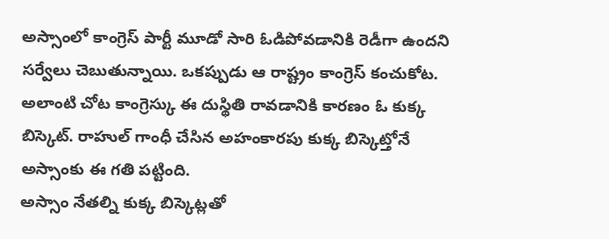అస్సాంలో కాంగ్రెస్ పార్టీ మూడో సారి ఓడిపోవడానికి రెడీగా ఉందని సర్వేలు చెబుతున్నాయి. ఒకప్పుడు ఆ రాష్ట్రం కాంగ్రెస్ కంచుకోట. అలాంటి చోట కాంగ్రెస్కు ఈ దుస్థితి రావడానికి కారణం ఓ కుక్క బిస్కెట్. రాహుల్ గాంధీ చేసిన అహంకారపు కుక్క బిస్కెట్తోనే అస్సాంకు ఈ గతి పట్టింది.
అస్సాం నేతల్ని కుక్క బిస్కెట్లతో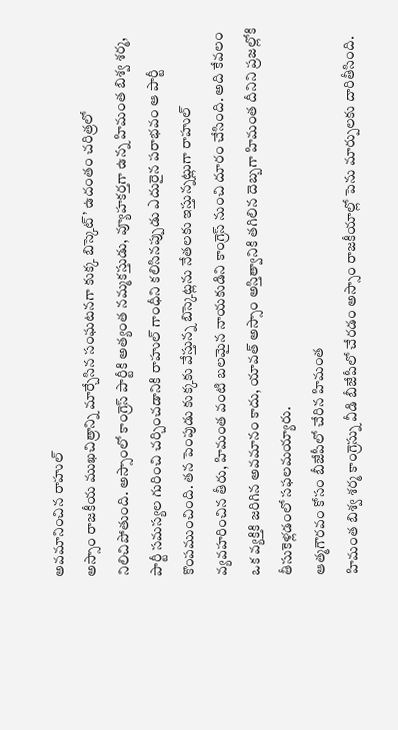అవమానించిన రాహుల్
అస్సాం రాజకీయ ముఖచిత్రాన్ని మార్చేసిన సంఘటనగా కుక్క బిస్కెట్’ ఉదంతం చరిత్రలో నిలిచిపోతుంది. అస్సాంలో కాంగ్రెస్ పార్టీకి అత్యంత నమ్మకస్తుడు, వ్యూహకర్తగా ఉన్న హిమంత బిశ్వ శర్మ, పార్టీ సమస్యల గురించి చర్చించడానికి రాహుల్ గాంధీని కలిసినప్పుడు ఎదురైన పరాభవం ఆ పార్టీ కొంపముంచింది. తన పెంపుడు కుక్కకు వేస్తున్న బిస్కెట్లను నేతలకు ఇస్తున్నట్లుగా రాహుల్ వ్యవహరించిన తీరు, హిమంత వంటి బలమైన నాయకుడిని కాంగ్రెస్ నుంచి దూరం చేసింది. అది కేవలం ఒక వ్యక్తికి జరిగిన అవమానం కాదు, యావత్ అస్సాం అస్తిత్వానికి తగిలిన దెబ్బగా హిమంత దీనిని ప్రజల్లోకి తీసుకెళ్లడంలో సఫలమయ్యారు.
ఆత్మగౌరవం కోసం బీజేపీలో చేరిన హిమంత
హిమంత బిశ్వ శర్మ కాంగ్రెస్ను వీడి బీజేపీలో చేరడం అస్సాం రాజకీయాల్లో పెను మార్పులకు దారితీసింది.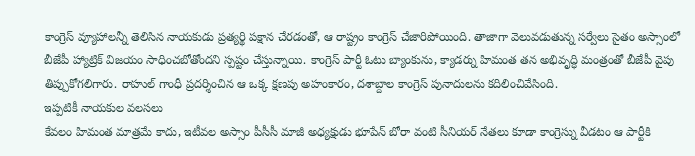కాంగ్రెస్ వ్యూహాలన్నీ తెలిసిన నాయకుడు ప్రత్యర్థి పక్షాన చేరడంతో, ఆ రాష్ట్రం కాంగ్రెస్ చేజారిపోయింది. తాజాగా వెలువడుతున్న సర్వేలు సైతం అస్సాంలో బీజేపీ హ్యాట్రిక్ విజయం సాధించబోతోందని స్పష్టం చేస్తున్నాయి. కాంగ్రెస్ పార్టీ ఓటు బ్యాంకును, క్యాడర్ను హిమంత తన అభివృద్ధి మంత్రంతో బీజేపీ వైపు తిప్పుకోగలిగారు. రాహుల్ గాంధీ ప్రదర్శించిన ఆ ఒక్క క్షణపు అహంకారం, దశాబ్దాల కాంగ్రెస్ పునాదులను కదిలించివేసింది.
ఇప్పటికీ నాయకుల వలసలు
కేవలం హిమంత మాత్రమే కాదు, ఇటీవల అస్సాం పీసీసీ మాజీ అధ్యక్షుడు భూపేన్ బోరా వంటి సీనియర్ నేతలు కూడా కాంగ్రెస్ను వీడటం ఆ పార్టీకి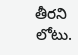తీరని లోటు.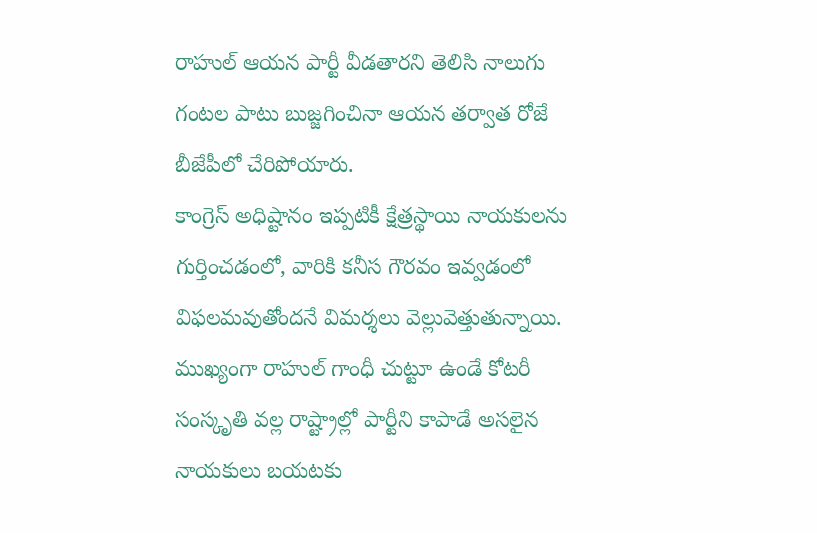రాహుల్ ఆయన పార్టీ వీడతారని తెలిసి నాలుగు గంటల పాటు బుజ్జగించినా ఆయన తర్వాత రోజే బీజేపీలో చేరిపోయారు.
కాంగ్రెస్ అధిష్టానం ఇప్పటికీ క్షేత్రస్థాయి నాయకులను గుర్తించడంలో, వారికి కనీస గౌరవం ఇవ్వడంలో విఫలమవుతోందనే విమర్శలు వెల్లువెత్తుతున్నాయి. ముఖ్యంగా రాహుల్ గాంధీ చుట్టూ ఉండే కోటరీ సంస్కృతి వల్ల రాష్ట్రాల్లో పార్టీని కాపాడే అసలైన నాయకులు బయటకు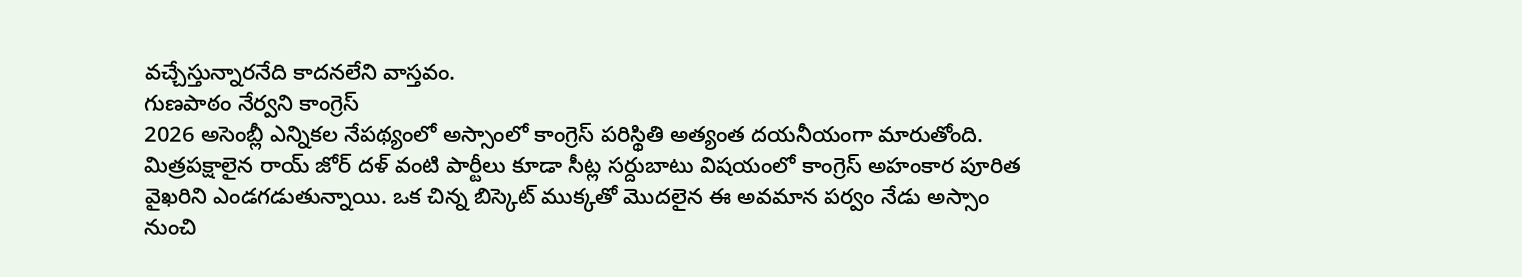వచ్చేస్తున్నారనేది కాదనలేని వాస్తవం.
గుణపాఠం నేర్వని కాంగ్రెస్
2026 అసెంబ్లీ ఎన్నికల నేపథ్యంలో అస్సాంలో కాంగ్రెస్ పరిస్థితి అత్యంత దయనీయంగా మారుతోంది. మిత్రపక్షాలైన రాయ్ జోర్ దళ్ వంటి పార్టీలు కూడా సీట్ల సర్దుబాటు విషయంలో కాంగ్రెస్ అహంకార పూరిత వైఖరిని ఎండగడుతున్నాయి. ఒక చిన్న బిస్కెట్ ముక్కతో మొదలైన ఈ అవమాన పర్వం నేడు అస్సాం నుంచి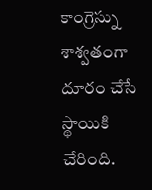కాంగ్రెస్ను శాశ్వతంగా దూరం చేసే స్థాయికి చేరింది.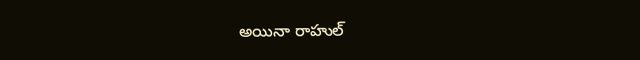అయినా రాహుల్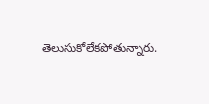తెలుసుకోలేకపోతున్నారు.